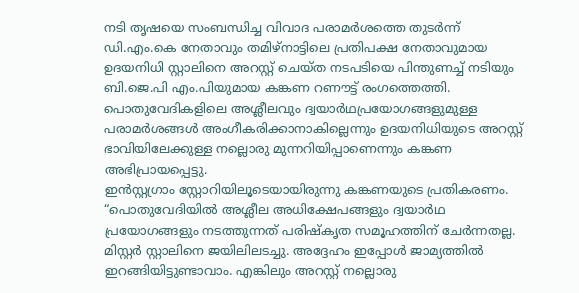നടി തൃഷയെ സംബന്ധിച്ച വിവാദ പരാമർശത്തെ തുടർന്ന് ഡി.എം.കെ നേതാവും തമിഴ്നാട്ടിലെ പ്രതിപക്ഷ നേതാവുമായ ഉദയനിധി സ്റ്റാലിനെ അറസ്റ്റ് ചെയ്ത നടപടിയെ പിന്തുണച്ച് നടിയും ബി.ജെ.പി എം.പിയുമായ കങ്കണ റണൗട്ട് രംഗത്തെത്തി. പൊതുവേദികളിലെ അശ്ലീലവും ദ്വയാർഥപ്രയോഗങ്ങളുമുള്ള പരാമർശങ്ങൾ അംഗീകരിക്കാനാകില്ലെന്നും ഉദയനിധിയുടെ അറസ്റ്റ് ഭാവിയിലേക്കുള്ള നല്ലൊരു മുന്നറിയിപ്പാണെന്നും കങ്കണ അഭിപ്രായപ്പെട്ടു.
ഇൻസ്റ്റഗ്രാം സ്റ്റോറിയിലൂടെയായിരുന്നു കങ്കണയുടെ പ്രതികരണം. “പൊതുവേദിയിൽ അശ്ലീല അധിക്ഷേപങ്ങളും ദ്വയാർഥ പ്രയോഗങ്ങളും നടത്തുന്നത് പരിഷ്കൃത സമൂഹത്തിന് ചേർന്നതല്ല. മിസ്റ്റർ സ്റ്റാലിനെ ജയിലിലടച്ചു. അദ്ദേഹം ഇപ്പോൾ ജാമ്യത്തിൽ ഇറങ്ങിയിട്ടുണ്ടാവാം. എങ്കിലും അറസ്റ്റ് നല്ലൊരു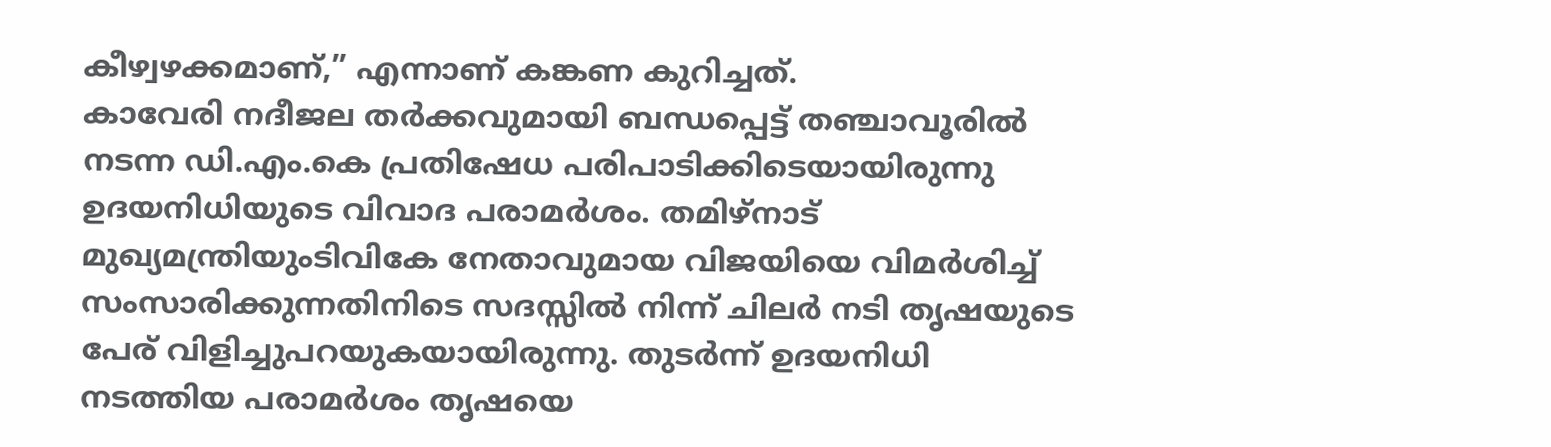കീഴ്വഴക്കമാണ്,” എന്നാണ് കങ്കണ കുറിച്ചത്.
കാവേരി നദീജല തർക്കവുമായി ബന്ധപ്പെട്ട് തഞ്ചാവൂരിൽ നടന്ന ഡി.എം.കെ പ്രതിഷേധ പരിപാടിക്കിടെയായിരുന്നു ഉദയനിധിയുടെ വിവാദ പരാമർശം. തമിഴ്നാട് മുഖ്യമന്ത്രിയുംടിവികേ നേതാവുമായ വിജയിയെ വിമർശിച്ച് സംസാരിക്കുന്നതിനിടെ സദസ്സിൽ നിന്ന് ചിലർ നടി തൃഷയുടെ പേര് വിളിച്ചുപറയുകയായിരുന്നു. തുടർന്ന് ഉദയനിധി നടത്തിയ പരാമർശം തൃഷയെ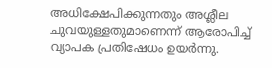അധിക്ഷേപിക്കുന്നതും അശ്ലീല ചുവയുള്ളതുമാണെന്ന് ആരോപിച്ച് വ്യാപക പ്രതിഷേധം ഉയർന്നു.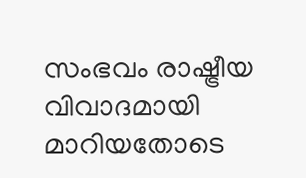സംഭവം രാഷ്ട്രീയ വിവാദമായി മാറിയതോടെ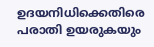ഉദയനിധിക്കെതിരെ പരാതി ഉയരുകയും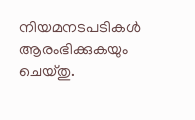നിയമനടപടികൾ ആരംഭിക്കുകയും ചെയ്തു.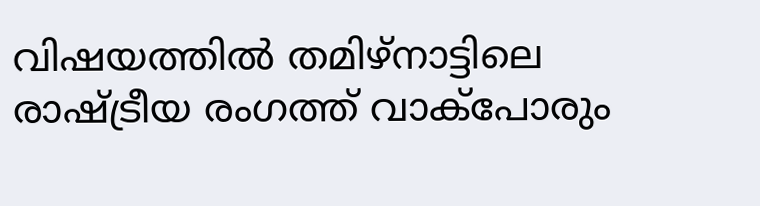വിഷയത്തിൽ തമിഴ്നാട്ടിലെ രാഷ്ട്രീയ രംഗത്ത് വാക്പോരും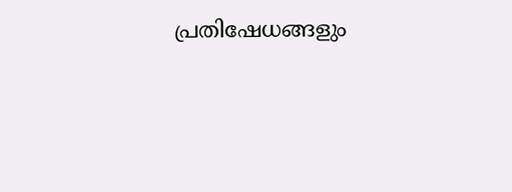പ്രതിഷേധങ്ങളും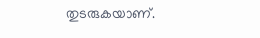തുടരുകയാണ്.